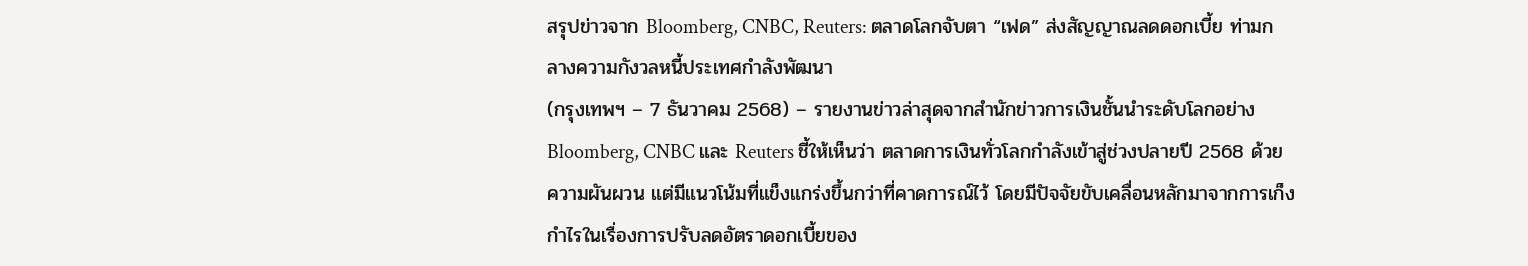สรุปข่าวจาก Bloomberg, CNBC, Reuters: ตลาดโลกจับตา “เฟด” ส่งสัญญาณลดดอกเบี้ย ท่ามกลางความกังวลหนี้ประเทศกำลังพัฒนา
(กรุงเทพฯ – 7 ธันวาคม 2568) – รายงานข่าวล่าสุดจากสำนักข่าวการเงินชั้นนำระดับโลกอย่าง Bloomberg, CNBC และ Reuters ชี้ให้เห็นว่า ตลาดการเงินทั่วโลกกำลังเข้าสู่ช่วงปลายปี 2568 ด้วยความผันผวน แต่มีแนวโน้มที่แข็งแกร่งขึ้นกว่าที่คาดการณ์ไว้ โดยมีปัจจัยขับเคลื่อนหลักมาจากการเก็งกำไรในเรื่องการปรับลดอัตราดอกเบี้ยของ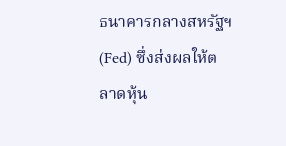ธนาคารกลางสหรัฐฯ (Fed) ซึ่งส่งผลให้ตลาดหุ้น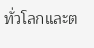ทั่วโลกและต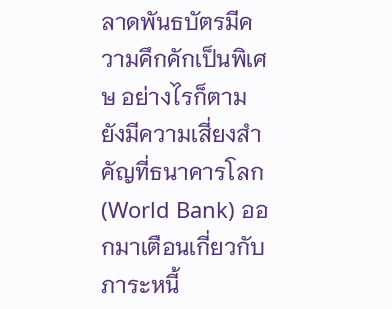ลาดพันธบัตรมีความคึกคักเป็นพิเศษ อย่างไรก็ตาม ยังมีความเสี่ยงสำคัญที่ธนาคารโลก (World Bank) ออกมาเตือนเกี่ยวกับภาระหนี้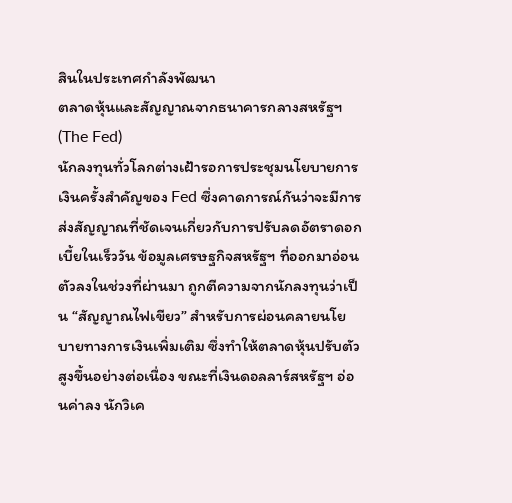สินในประเทศกำลังพัฒนา
ตลาดหุ้นและสัญญาณจากธนาคารกลางสหรัฐฯ (The Fed)
นักลงทุนทั่วโลกต่างเฝ้ารอการประชุมนโยบายการเงินครั้งสำคัญของ Fed ซึ่งคาดการณ์กันว่าจะมีการส่งสัญญาณที่ชัดเจนเกี่ยวกับการปรับลดอัตราดอกเบี้ยในเร็ววัน ข้อมูลเศรษฐกิจสหรัฐฯ ที่ออกมาอ่อนตัวลงในช่วงที่ผ่านมา ถูกตีความจากนักลงทุนว่าเป็น “สัญญาณไฟเขียว” สำหรับการผ่อนคลายนโยบายทางการเงินเพิ่มเติม ซึ่งทำให้ตลาดหุ้นปรับตัวสูงขึ้นอย่างต่อเนื่อง ขณะที่เงินดอลลาร์สหรัฐฯ อ่อนค่าลง นักวิเค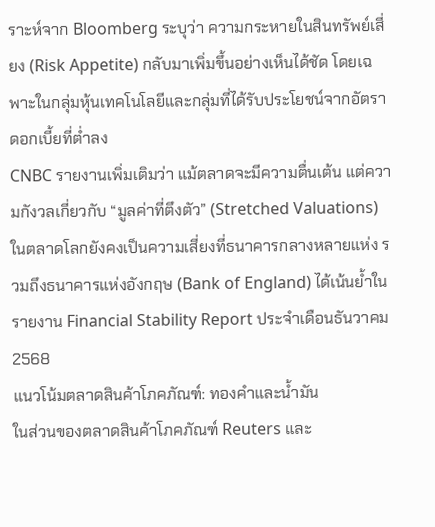ราะห์จาก Bloomberg ระบุว่า ความกระหายในสินทรัพย์เสี่ยง (Risk Appetite) กลับมาเพิ่มขึ้นอย่างเห็นได้ชัด โดยเฉพาะในกลุ่มหุ้นเทคโนโลยีและกลุ่มที่ได้รับประโยชน์จากอัตราดอกเบี้ยที่ต่ำลง
CNBC รายงานเพิ่มเติมว่า แม้ตลาดจะมีความตื่นเต้น แต่ความกังวลเกี่ยวกับ “มูลค่าที่ตึงตัว” (Stretched Valuations) ในตลาดโลกยังคงเป็นความเสี่ยงที่ธนาคารกลางหลายแห่ง รวมถึงธนาคารแห่งอังกฤษ (Bank of England) ได้เน้นย้ำในรายงาน Financial Stability Report ประจำเดือนธันวาคม 2568
แนวโน้มตลาดสินค้าโภคภัณฑ์: ทองคำและน้ำมัน
ในส่วนของตลาดสินค้าโภคภัณฑ์ Reuters และ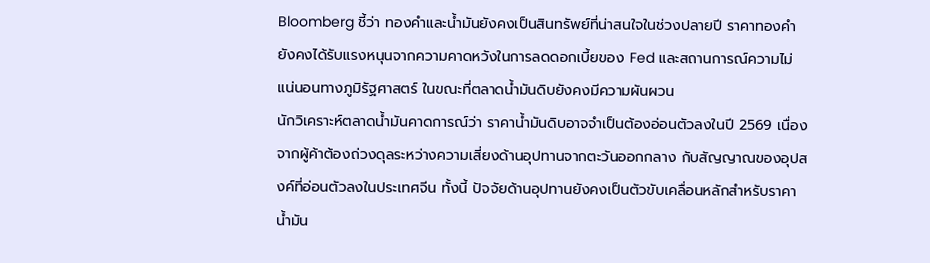Bloomberg ชี้ว่า ทองคำและน้ำมันยังคงเป็นสินทรัพย์ที่น่าสนใจในช่วงปลายปี ราคาทองคำยังคงได้รับแรงหนุนจากความคาดหวังในการลดดอกเบี้ยของ Fed และสถานการณ์ความไม่แน่นอนทางภูมิรัฐศาสตร์ ในขณะที่ตลาดน้ำมันดิบยังคงมีความผันผวน
นักวิเคราะห์ตลาดน้ำมันคาดการณ์ว่า ราคาน้ำมันดิบอาจจำเป็นต้องอ่อนตัวลงในปี 2569 เนื่องจากผู้ค้าต้องถ่วงดุลระหว่างความเสี่ยงด้านอุปทานจากตะวันออกกลาง กับสัญญาณของอุปสงค์ที่อ่อนตัวลงในประเทศจีน ทั้งนี้ ปัจจัยด้านอุปทานยังคงเป็นตัวขับเคลื่อนหลักสำหรับราคาน้ำมัน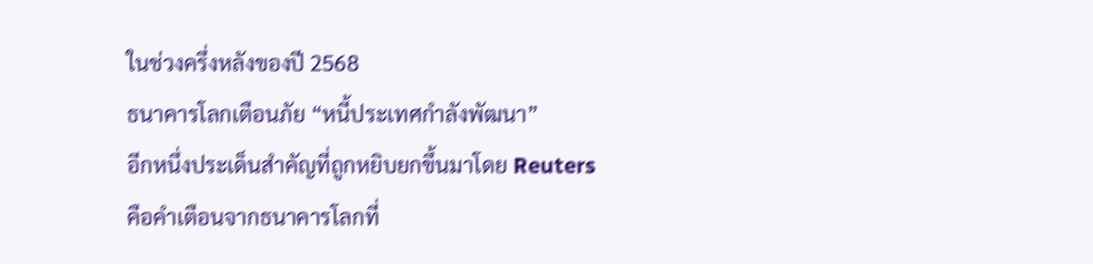ในช่วงครึ่งหลังของปี 2568
ธนาคารโลกเตือนภัย “หนี้ประเทศกำลังพัฒนา”
อีกหนึ่งประเด็นสำคัญที่ถูกหยิบยกขึ้นมาโดย Reuters คือคำเตือนจากธนาคารโลกที่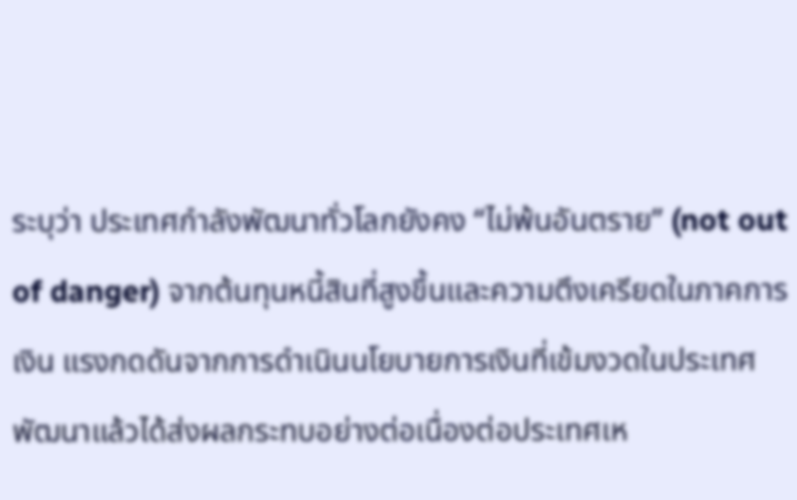ระบุว่า ประเทศกำลังพัฒนาทั่วโลกยังคง “ไม่พ้นอันตราย” (not out of danger) จากต้นทุนหนี้สินที่สูงขึ้นและความตึงเครียดในภาคการเงิน แรงกดดันจากการดำเนินนโยบายการเงินที่เข้มงวดในประเทศพัฒนาแล้วได้ส่งผลกระทบอย่างต่อเนื่องต่อประเทศเห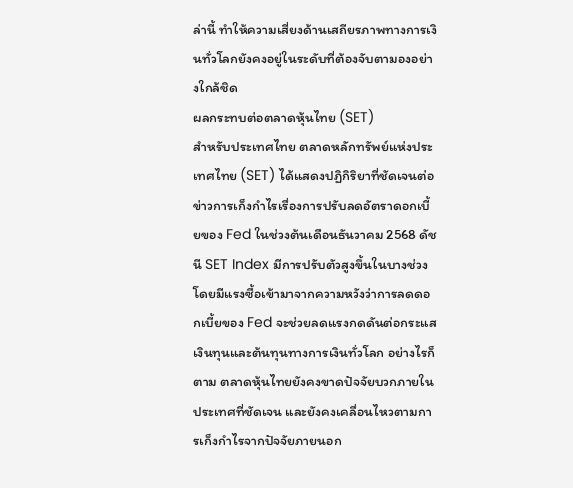ล่านี้ ทำให้ความเสี่ยงด้านเสถียรภาพทางการเงินทั่วโลกยังคงอยู่ในระดับที่ต้องจับตามองอย่างใกล้ชิด
ผลกระทบต่อตลาดหุ้นไทย (SET)
สำหรับประเทศไทย ตลาดหลักทรัพย์แห่งประเทศไทย (SET) ได้แสดงปฏิกิริยาที่ชัดเจนต่อข่าวการเก็งกำไรเรื่องการปรับลดอัตราดอกเบี้ยของ Fed ในช่วงต้นเดือนธันวาคม 2568 ดัชนี SET Index มีการปรับตัวสูงขึ้นในบางช่วง โดยมีแรงซื้อเข้ามาจากความหวังว่าการลดดอกเบี้ยของ Fed จะช่วยลดแรงกดดันต่อกระแสเงินทุนและต้นทุนทางการเงินทั่วโลก อย่างไรก็ตาม ตลาดหุ้นไทยยังคงขาดปัจจัยบวกภายในประเทศที่ชัดเจน และยังคงเคลื่อนไหวตามการเก็งกำไรจากปัจจัยภายนอก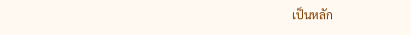เป็นหลัก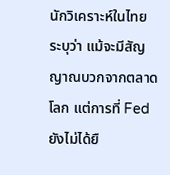นักวิเคราะห์ในไทยระบุว่า แม้จะมีสัญญาณบวกจากตลาดโลก แต่การที่ Fed ยังไม่ได้ยื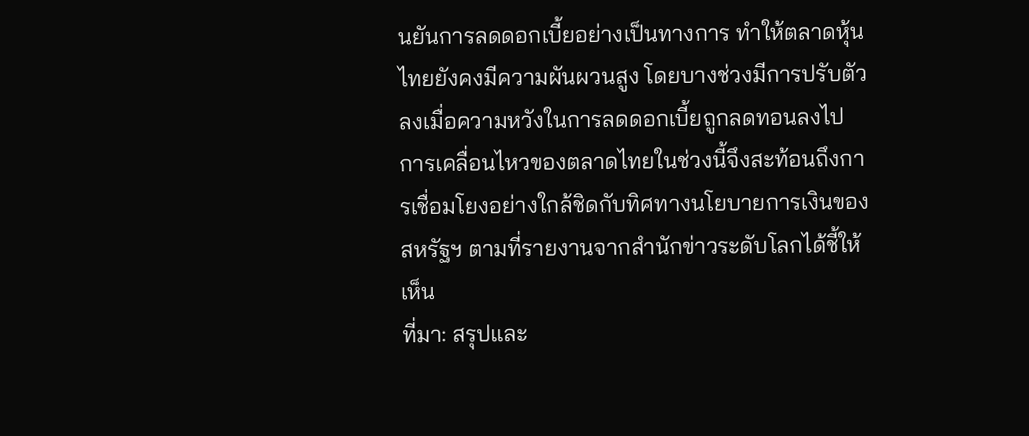นยันการลดดอกเบี้ยอย่างเป็นทางการ ทำให้ตลาดหุ้นไทยยังคงมีความผันผวนสูง โดยบางช่วงมีการปรับตัวลงเมื่อความหวังในการลดดอกเบี้ยถูกลดทอนลงไป การเคลื่อนไหวของตลาดไทยในช่วงนี้จึงสะท้อนถึงการเชื่อมโยงอย่างใกล้ชิดกับทิศทางนโยบายการเงินของสหรัฐฯ ตามที่รายงานจากสำนักข่าวระดับโลกได้ชี้ให้เห็น
ที่มา: สรุปและ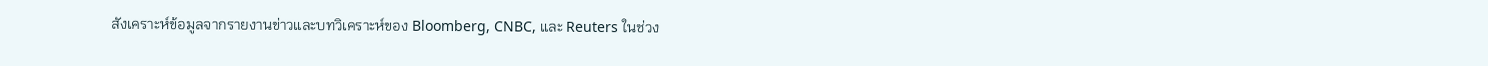สังเคราะห์ข้อมูลจากรายงานข่าวและบทวิเคราะห์ของ Bloomberg, CNBC, และ Reuters ในช่วง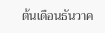ต้นเดือนธันวาค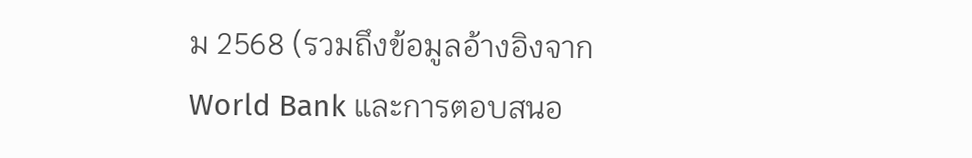ม 2568 (รวมถึงข้อมูลอ้างอิงจาก World Bank และการตอบสนอ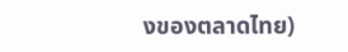งของตลาดไทย)